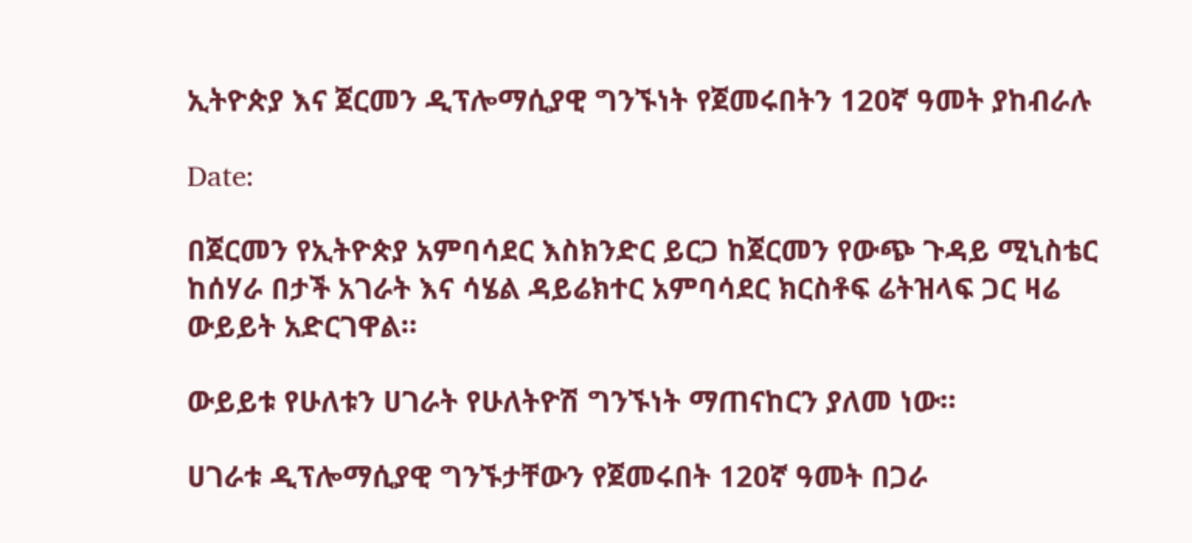ኢትዮጵያ እና ጀርመን ዲፕሎማሲያዊ ግንኙነት የጀመሩበትን 120ኛ ዓመት ያከብራሉ

Date:

በጀርመን የኢትዮጵያ አምባሳደር እስክንድር ይርጋ ከጀርመን የውጭ ጉዳይ ሚኒስቴር ከሰሃራ በታች አገራት እና ሳሄል ዳይሬክተር አምባሳደር ክርስቶፍ ሬትዝላፍ ጋር ዛሬ ውይይት አድርገዋል።

ውይይቱ የሁለቱን ሀገራት የሁለትዮሽ ግንኙነት ማጠናከርን ያለመ ነው።

ሀገራቱ ዲፕሎማሲያዊ ግንኙታቸውን የጀመሩበት 120ኛ ዓመት በጋራ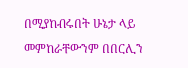በሚያከብሩበት ሁኔታ ላይ መምከራቸውንም በበርሊን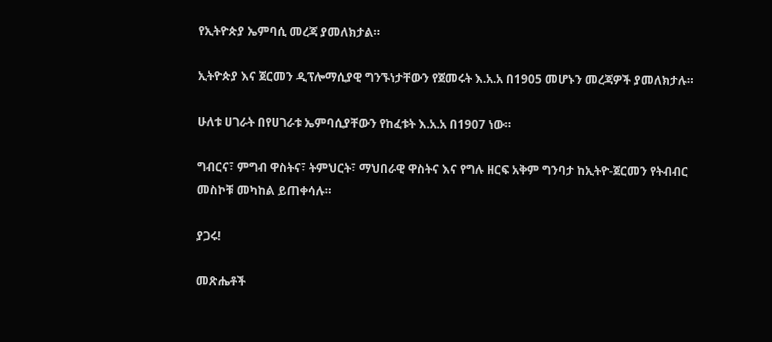የኢትዮጵያ ኤምባሲ መረጃ ያመለክታል።

ኢትዮጵያ እና ጀርመን ዲፕሎማሲያዊ ግንኙነታቸውን የጀመሩት እ.አ.አ በ1905 መሆኑን መረጃዎች ያመለክታሉ።

ሁለቱ ሀገራት በየሀገራቱ ኤምባሲያቸውን የከፈቱት እ.አ.አ በ1907 ነው።

ግብርና፣ ምግብ ዋስትና፣ ትምህርት፣ ማህበራዊ ዋስትና እና የግሉ ዘርፍ አቅም ግንባታ ከኢትዮ-ጀርመን የትብብር መስኮቹ መካከል ይጠቀሳሉ።

ያጋሩ!

መጽሔቶች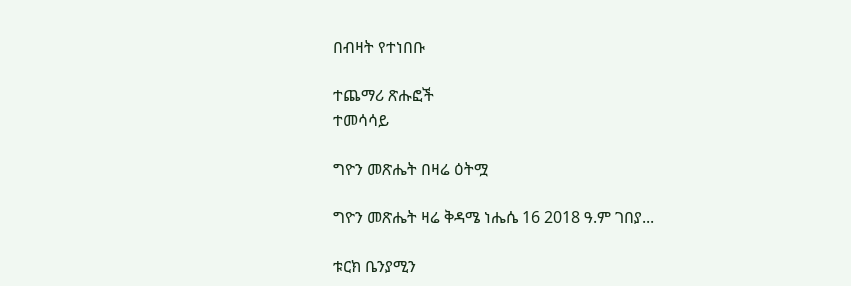በብዛት የተነበቡ

ተጨማሪ ጽሑፎች
ተመሳሳይ

ግዮን መጽሔት በዛሬ ዕትሟ

ግዮን መጽሔት ዛሬ ቅዳሜ ነሔሴ 16 2018 ዓ.ም ገበያ...

ቱርክ ቤንያሚን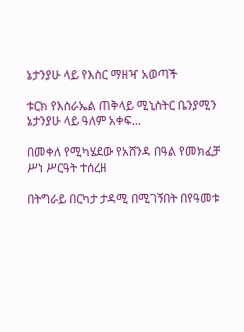ኔታንያሁ ላይ የእስር ማዘዣ አወጣች

ቱርክ የእስራኤል ጠቅላይ ሚኒስትር ቤንያሚን ኔታንያሁ ላይ ዓለም አቀፍ...

በመቀለ የሚካሄደው የአሸንዳ በዓል የመክፈቻ ሥነ ሥርዓት ተሰረዘ

በትግራይ በርካታ ታዳሚ በሚገኝበት በየዓመቱ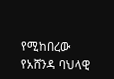የሚከበረው የአሸንዳ ባህላዊ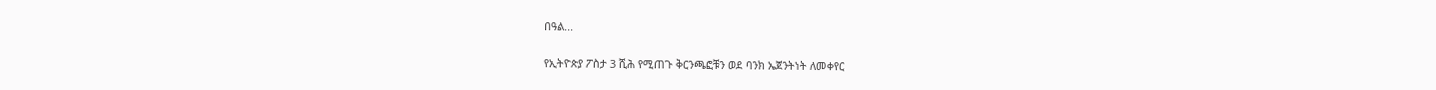በዓል...

የኢትዮጵያ ፖስታ 3 ሺሕ የሚጠጉ ቅርንጫፎቹን ወደ ባንክ ኤጀንትነት ለመቀየር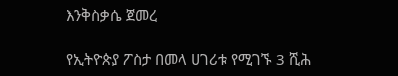እንቅስቃሴ ጀመረ

የኢትዮጵያ ፖስታ በመላ ሀገሪቱ የሚገኙ 3 ሺሕ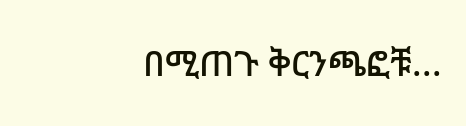በሚጠጉ ቅርንጫፎቹ...